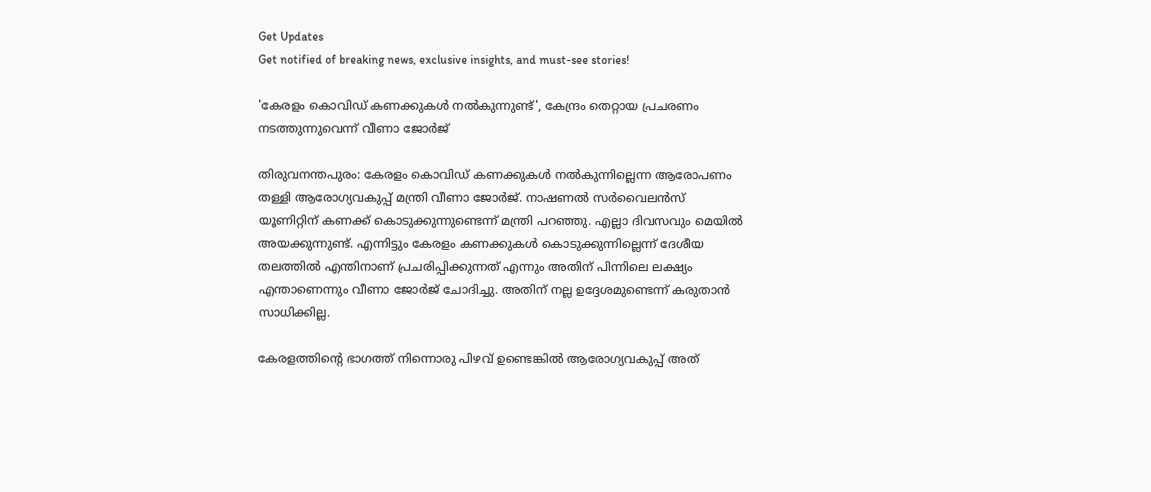Get Updates
Get notified of breaking news, exclusive insights, and must-see stories!

'കേരളം കൊവിഡ് കണക്കുകൾ നൽകുന്നുണ്ട്', കേന്ദ്രം തെറ്റായ പ്രചരണം നടത്തുന്നുവെന്ന് വീണാ ജോർജ്

തിരുവനന്തപുരം: കേരളം കൊവിഡ് കണക്കുകള്‍ നല്‍കുന്നില്ലെന്ന ആരോപണം തള്ളി ആരോഗ്യവകുപ്പ് മന്ത്രി വീണാ ജോര്‍ജ്. നാഷണല്‍ സര്‍വൈലന്‍സ് യൂണിറ്റിന് കണക്ക് കൊടുക്കുന്നുണ്ടെന്ന് മന്ത്രി പറഞ്ഞു. എല്ലാ ദിവസവും മെയില്‍ അയക്കുന്നുണ്ട്. എന്നിട്ടും കേരളം കണക്കുകള്‍ കൊടുക്കുന്നില്ലെന്ന് ദേശീയ തലത്തില്‍ എന്തിനാണ് പ്രചരിപ്പിക്കുന്നത് എന്നും അതിന് പിന്നിലെ ലക്ഷ്യം എന്താണെന്നും വീണാ ജോര്‍ജ് ചോദിച്ചു. അതിന് നല്ല ഉദ്ദേശമുണ്ടെന്ന് കരുതാന്‍ സാധിക്കില്ല.

കേരളത്തിന്റെ ഭാഗത്ത് നിന്നൊരു പിഴവ് ഉണ്ടെങ്കില്‍ ആരോഗ്യവകുപ്പ് അത്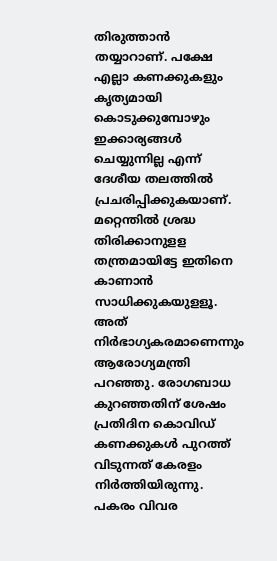തിരുത്താന്‍ തയ്യാറാണ്. പക്ഷേ എല്ലാ കണക്കുകളും കൃത്യമായി കൊടുക്കുമ്പോഴും ഇക്കാര്യങ്ങള്‍ ചെയ്യുന്നില്ല എന്ന് ദേശീയ തലത്തില്‍ പ്രചരിപ്പിക്കുകയാണ്. മറ്റെന്തില്‍ ശ്രദ്ധ തിരിക്കാനുളള തന്ത്രമായിട്ടേ ഇതിനെ കാണാന്‍ സാധിക്കുകയുളളൂ. അത് നിര്‍ഭാഗ്യകരമാണെന്നും ആരോഗ്യമന്ത്രി പറഞ്ഞു. രോഗബാധ കുറഞ്ഞതിന് ശേഷം പ്രതിദിന കൊവിഡ് കണക്കുകള്‍ പുറത്ത് വിടുന്നത് കേരളം നിര്‍ത്തിയിരുന്നു. പകരം വിവര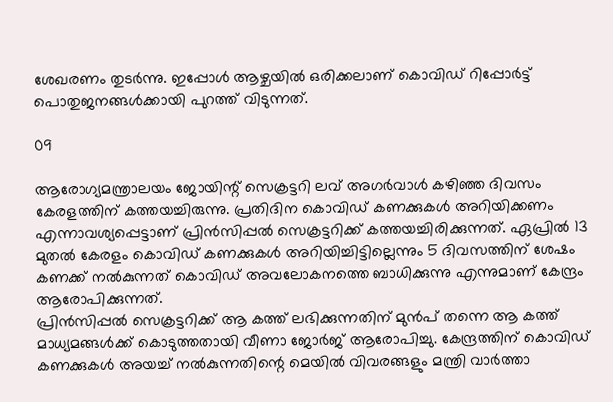ശേഖരണം തുടര്‍ന്നു. ഇപ്പോള്‍ ആഴ്ചയില്‍ ഒരിക്കലാണ് കൊവിഡ് റിപ്പോര്‍ട്ട് പൊതുജനങ്ങള്‍ക്കായി പുറത്ത് വിടുന്നത്.

09

ആരോഗ്യമന്ത്രാലയം ജോയിന്റ് സെക്രട്ടറി ലവ് അഗര്‍വാള്‍ കഴിഞ്ഞ ദിവസം കേരളത്തിന് കത്തയച്ചിരുന്നു. പ്രതിദിന കൊവിഡ് കണക്കുകള്‍ അറിയിക്കണം എന്നാവശ്യപ്പെട്ടാണ് പ്രിന്‍സിപ്പല്‍ സെക്രട്ടറിക്ക് കത്തയച്ചിരിക്കുന്നത്. ഏപ്രില്‍ 13 മുതല്‍ കേരളം കൊവിഡ് കണക്കുകള്‍ അറിയിച്ചിട്ടില്ലെന്നും 5 ദിവസത്തിന് ശേഷം കണക്ക് നല്‍കുന്നത് കൊവിഡ് അവലോകനത്തെ ബാധിക്കുന്നു എന്നുമാണ് കേന്ദ്രം ആരോപിക്കുന്നത്.
പ്രിന്‍സിപ്പല്‍ സെക്രട്ടറിക്ക് ആ കത്ത് ലഭിക്കുന്നതിന് മുന്‍പ് തന്നെ ആ കത്ത് മാധ്യമങ്ങള്‍ക്ക് കൊടുത്തതായി വീണാ ജോര്‍ജ് ആരോപിച്ചു. കേന്ദ്രത്തിന് കൊവിഡ് കണക്കുകള്‍ അയച്ച് നല്‍കുന്നതിന്റെ മെയില്‍ വിവരങ്ങളും മന്ത്രി വാര്‍ത്താ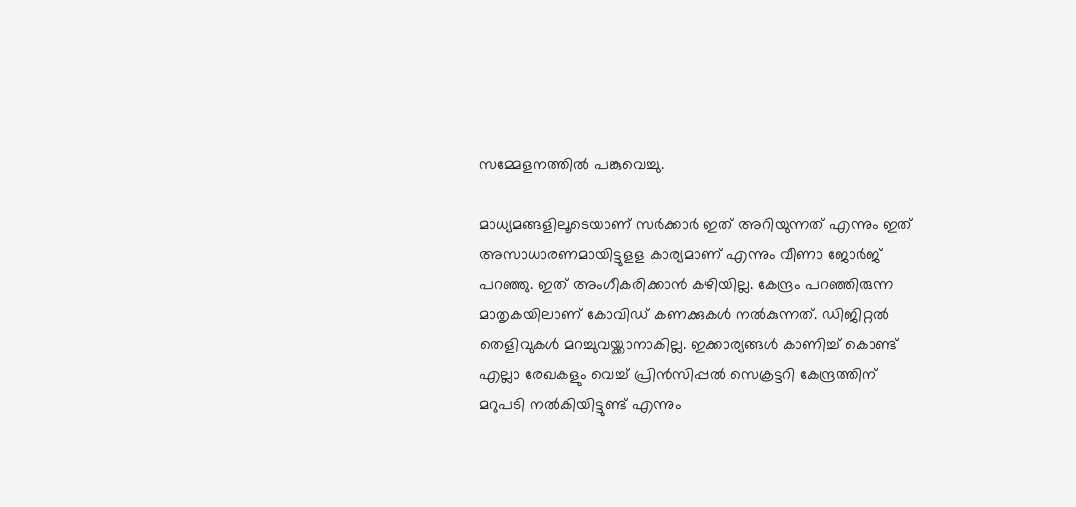സമ്മേളനത്തില്‍ പങ്കുവെച്ചു.

മാധ്യമങ്ങളിലൂടെയാണ് സര്‍ക്കാര്‍ ഇത് അറിയുന്നത് എന്നും ഇത് അസാധാരണമായിട്ടുളള കാര്യമാണ് എന്നും വീണാ ജോര്‍ജ് പറഞ്ഞു. ഇത് അംഗീകരിക്കാന്‍ കഴിയില്ല. കേന്ദ്രം പറഞ്ഞിരുന്ന മാതൃകയിലാണ് കോവിഡ് കണക്കുകള്‍ നല്‍കുന്നത്. ഡിജിറ്റല്‍ തെളിവുകള്‍ മറച്ചുവയ്ക്കാനാകില്ല. ഇക്കാര്യങ്ങള്‍ കാണിച്ച് കൊണ്ട് എല്ലാ രേഖകളും വെച്ച് പ്രിന്‍സിപ്പല്‍ സെക്രട്ടറി കേന്ദ്രത്തിന് മറുപടി നല്‍കിയിട്ടുണ്ട് എന്നും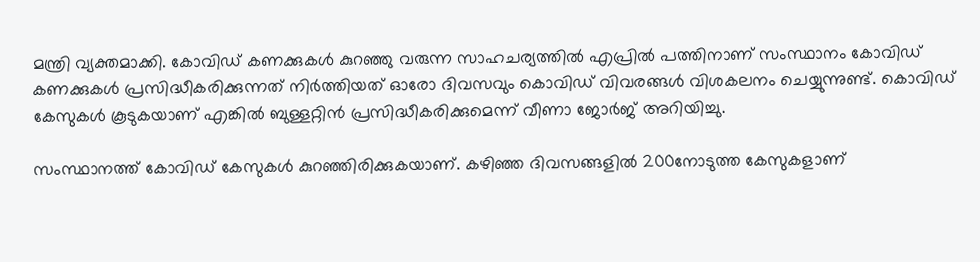മന്ത്രി വ്യക്തമാക്കി. കോവിഡ് കണക്കുകള്‍ കുറഞ്ഞു വരുന്ന സാഹചര്യത്തില്‍ എപ്രില്‍ പത്തിനാണ് സംസ്ഥാനം കോവിഡ് കണക്കുകള്‍ പ്രസിദ്ധീകരിക്കുന്നത് നിര്‍ത്തിയത് ഓരോ ദിവസവും കൊവിഡ് വിവരങ്ങൾ വിശകലനം ചെയ്യുന്നുണ്ട്. കൊവിഡ് കേസുകൾ കൂടുകയാണ് എങ്കിൽ ബുള്ളറ്റിൻ പ്രസിദ്ധീകരിക്കുമെന്ന് വീണാ ജോർജ് അറിയിച്ചു.

സംസ്ഥാനത്ത് കോവിഡ് കേസുകള്‍ കുറഞ്ഞിരിക്കുകയാണ്. കഴിഞ്ഞ ദിവസങ്ങളില്‍ 200നോടുത്ത കേസുകളാണ്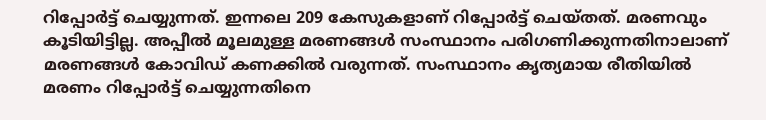റിപ്പോര്‍ട്ട് ചെയ്യുന്നത്. ഇന്നലെ 209 കേസുകളാണ് റിപ്പോര്‍ട്ട് ചെയ്തത്. മരണവും കൂടിയിട്ടില്ല. അപ്പീല്‍ മൂലമുള്ള മരണങ്ങള്‍ സംസ്ഥാനം പരിഗണിക്കുന്നതിനാലാണ് മരണങ്ങള്‍ കോവിഡ് കണക്കില്‍ വരുന്നത്. സംസ്ഥാനം കൃത്യമായ രീതിയില്‍ മരണം റിപ്പോര്‍ട്ട് ചെയ്യുന്നതിനെ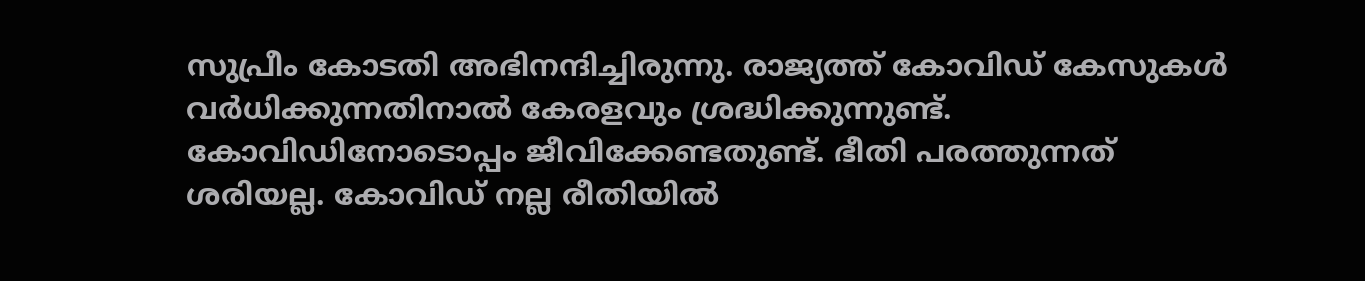സുപ്രീം കോടതി അഭിനന്ദിച്ചിരുന്നു. രാജ്യത്ത് കോവിഡ് കേസുകള്‍ വര്‍ധിക്കുന്നതിനാല്‍ കേരളവും ശ്രദ്ധിക്കുന്നുണ്ട്. കോവിഡിനോടൊപ്പം ജീവിക്കേണ്ടതുണ്ട്. ഭീതി പരത്തുന്നത് ശരിയല്ല. കോവിഡ് നല്ല രീതിയില്‍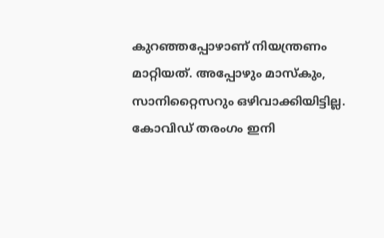കുറഞ്ഞപ്പോഴാണ് നിയന്ത്രണം മാറ്റിയത്. അപ്പോഴും മാസ്‌കും, സാനിറ്റൈസറും ഒഴിവാക്കിയിട്ടില്ല. കോവിഡ് തരംഗം ഇനി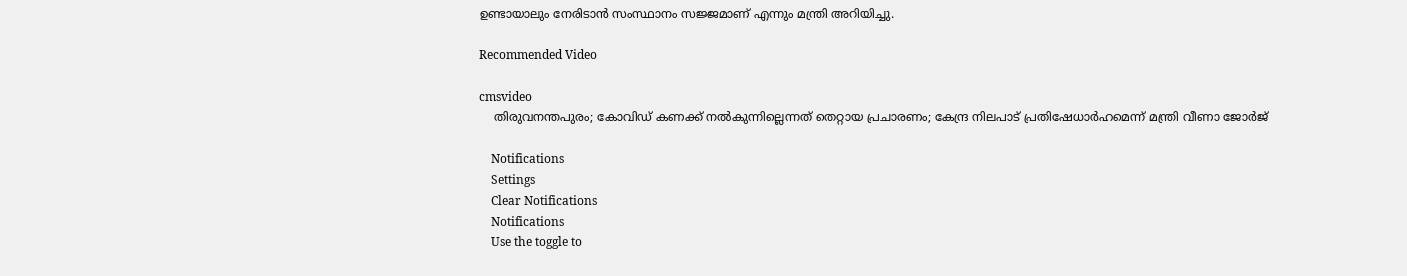ഉണ്ടായാലും നേരിടാന്‍ സംസ്ഥാനം സജ്ജമാണ് എന്നും മന്ത്രി അറിയിച്ചു.

Recommended Video

cmsvideo
    തിരുവനന്തപുരം; കോവിഡ് കണക്ക് നൽകുന്നില്ലെന്നത് തെറ്റായ പ്രചാരണം; കേന്ദ്ര നിലപാട് പ്രതിഷേധാർഹമെന്ന് മന്ത്രി വീണാ ജോർജ്

    Notifications
    Settings
    Clear Notifications
    Notifications
    Use the toggle to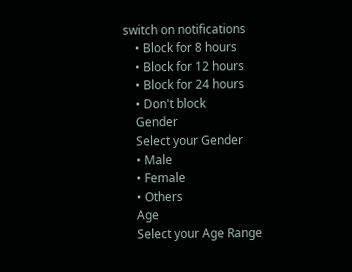switch on notifications
    • Block for 8 hours
    • Block for 12 hours
    • Block for 24 hours
    • Don't block
    Gender
    Select your Gender
    • Male
    • Female
    • Others
    Age
    Select your Age Range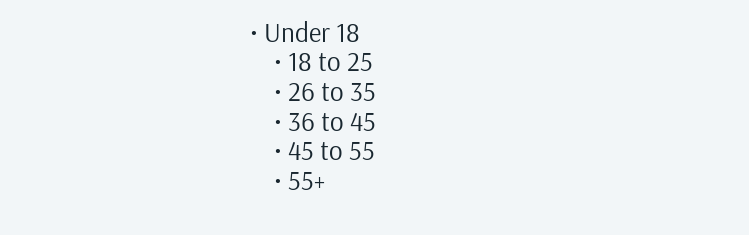• Under 18
    • 18 to 25
    • 26 to 35
    • 36 to 45
    • 45 to 55
    • 55+